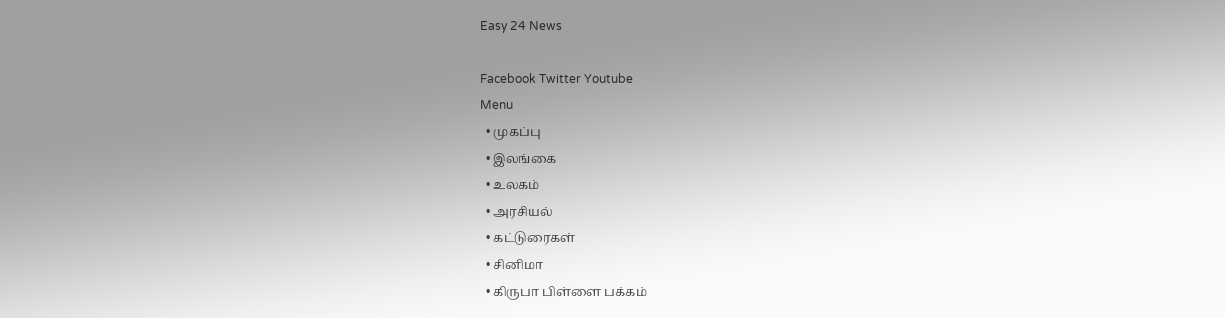Easy 24 News

Facebook Twitter Youtube
Menu
  • முகப்பு
  • இலங்கை
  • உலகம்
  • அரசியல்
  • கட்டுரைகள்
  • சினிமா
  • கிருபா பிள்ளை பக்கம்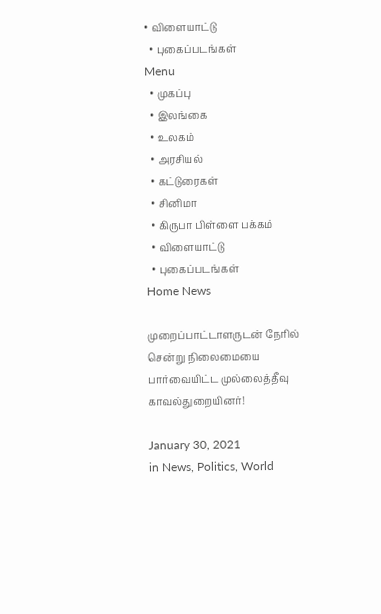• விளையாட்டு
  • புகைப்படங்கள்
Menu
  • முகப்பு
  • இலங்கை
  • உலகம்
  • அரசியல்
  • கட்டுரைகள்
  • சினிமா
  • கிருபா பிள்ளை பக்கம்
  • விளையாட்டு
  • புகைப்படங்கள்
Home News

முறைப்பாட்டாளருடன் நேரில் சென்று நிலைமையை பார்வையிட்ட முல்லைத்தீவு காவல்துறையினர்!

January 30, 2021
in News, Politics, World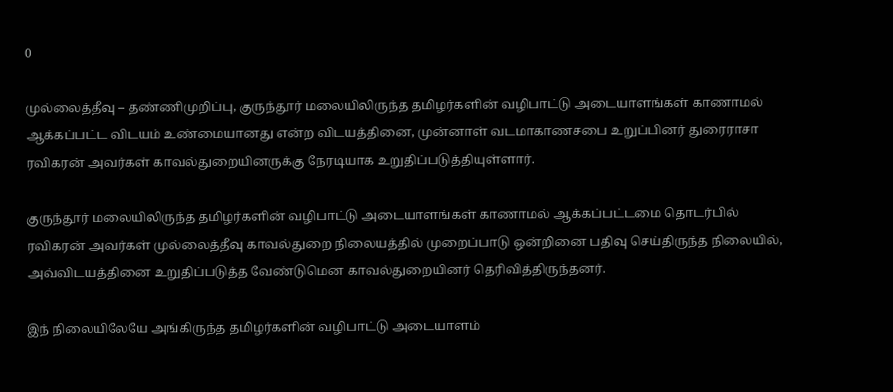0

முல்லைத்தீவு – தண்ணிமுறிப்பு, குருந்தூர் மலையிலிருந்த தமிழர்களின் வழிபாட்டு அடையாளங்கள் காணாமல் ஆக்கப்பட்ட விடயம் உண்மையானது என்ற விடயத்தினை, முன்னாள் வடமாகாணசபை உறுப்பினர் துரைராசா ரவிகரன் அவர்கள் காவல்துறையினருக்கு நேரடியாக உறுதிப்படுத்தியுள்ளார்.

குருந்தூர் மலையிலிருந்த தமிழர்களின் வழிபாட்டு அடையாளங்கள் காணாமல் ஆக்கப்பட்டமை தொடர்பில் ரவிகரன் அவர்கள் முல்லைத்தீவு காவல்துறை நிலையத்தில் முறைப்பாடு ஒன்றினை பதிவு செய்திருந்த நிலையில், அவ்விடயத்தினை உறுதிப்படுத்த வேண்டுமென காவல்துறையினர் தெரிவித்திருந்தனர்.

இந் நிலையிலேயே அங்கிருந்த தமிழர்களின் வழிபாட்டு அடையாளம்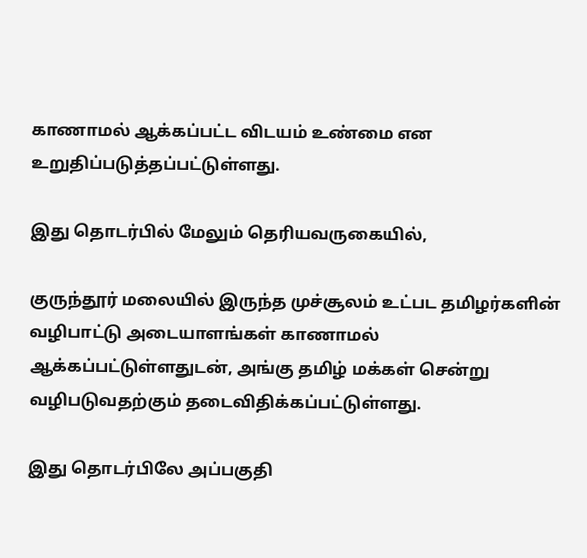காணாமல் ஆக்கப்பட்ட விடயம் உண்மை என உறுதிப்படுத்தப்பட்டுள்ளது.

இது தொடர்பில் மேலும் தெரியவருகையில்,

குருந்தூர் மலையில் இருந்த முச்சூலம் உட்பட தமிழர்களின் வழிபாட்டு அடையாளங்கள் காணாமல் ஆக்கப்பட்டுள்ளதுடன், அங்கு தமிழ் மக்கள் சென்று வழிபடுவதற்கும் தடைவிதிக்கப்பட்டுள்ளது.

இது தொடர்பிலே அப்பகுதி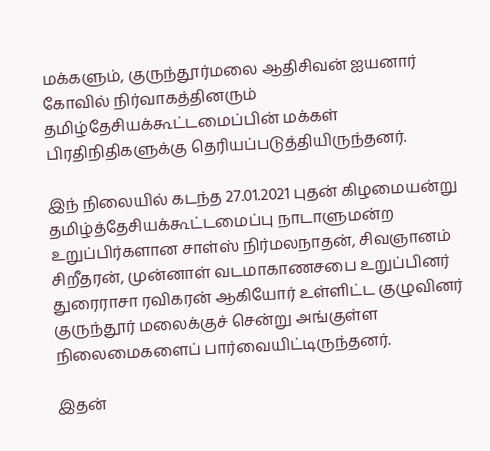மக்களும், குருந்தூர்மலை ஆதிசிவன் ஐயனார் கோவில் நிர்வாகத்தினரும் தமிழ்தேசியக்கூட்டமைப்பின் மக்கள் பிரதிநிதிகளுக்கு தெரியப்படுத்தியிருந்தனர்.

இந் நிலையில் கடந்த 27.01.2021 புதன் கிழமையன்று தமிழ்த்தேசியக்கூட்டமைப்பு நாடாளுமன்ற உறுப்பிர்களான சாள்ஸ் நிர்மலநாதன், சிவஞானம் சிறீதரன், முன்னாள் வடமாகாணசபை உறுப்பினர் துரைராசா ரவிகரன் ஆகியோர் உள்ளிட்ட குழுவினர் குருந்தூர் மலைக்குச் சென்று அங்குள்ள நிலைமைகளைப் பார்வையிட்டிருந்தனர்.

இதன்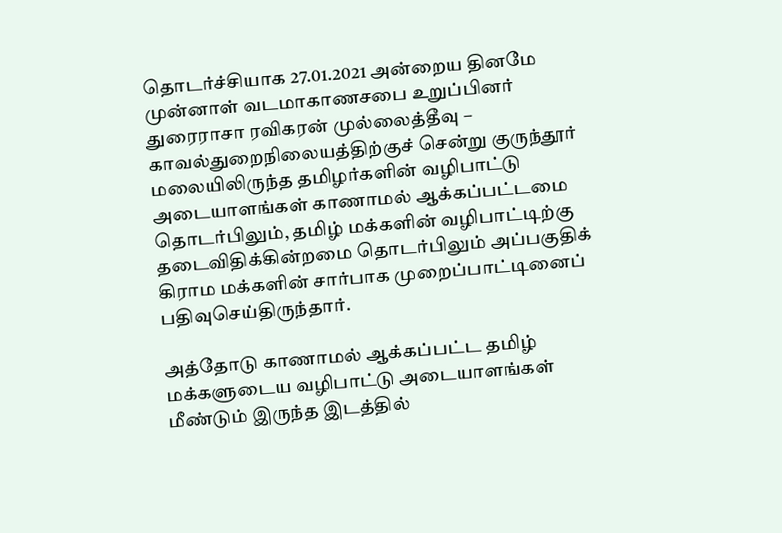தொடர்ச்சியாக 27.01.2021 அன்றைய தினமே முன்னாள் வடமாகாணசபை உறுப்பினர் துரைராசா ரவிகரன் முல்லைத்தீவு – காவல்துறைநிலையத்திற்குச் சென்று குருந்தூர் மலையிலிருந்த தமிழர்களின் வழிபாட்டு அடையாளங்கள் காணாமல் ஆக்கப்பட்டமை தொடர்பிலும், தமிழ் மக்களின் வழிபாட்டிற்கு தடைவிதிக்கின்றமை தொடர்பிலும் அப்பகுதிக் கிராம மக்களின் சார்பாக முறைப்பாட்டினைப் பதிவுசெய்திருந்தார்.

அத்தோடு காணாமல் ஆக்கப்பட்ட தமிழ் மக்களுடைய வழிபாட்டு அடையாளங்கள் மீண்டும் இருந்த இடத்தில்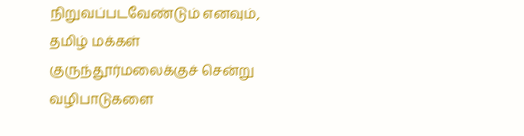நிறுவப்படவேண்டும் எனவும், தமிழ் மக்கள் குருந்தூர்மலைக்குச் சென்று வழிபாடுகளை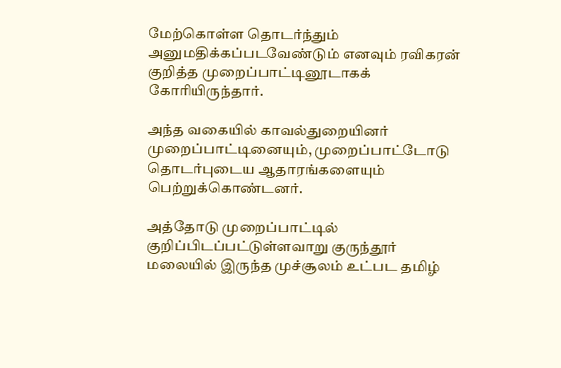மேற்கொள்ள தொடர்ந்தும் அனுமதிக்கப்படவேண்டும் எனவும் ரவிகரன் குறித்த முறைப்பாட்டினூடாகக் கோரியிருந்தார்.

அந்த வகையில் காவல்துறையினர் முறைப்பாட்டினையும், முறைப்பாட்டோடு தொடர்புடைய ஆதாரங்களையும் பெற்றுக்கொண்டனர்.

அத்தோடு முறைப்பாட்டில் குறிப்பிடப்பட்டுள்ளவாறு குருந்தூர் மலையில் இருந்த முச்சூலம் உட்பட தமிழ்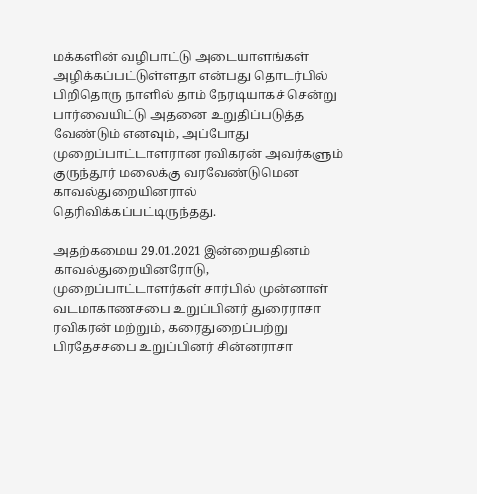மக்களின் வழிபாட்டு அடையாளங்கள் அழிக்கப்பட்டுள்ளதா என்பது தொடர்பில் பிறிதொரு நாளில் தாம் நேரடியாகச் சென்று பார்வையிட்டு அதனை உறுதிப்படுத்த வேண்டும் எனவும், அப்போது முறைப்பாட்டாளரான ரவிகரன் அவர்களும் குருந்தூர் மலைக்கு வரவேண்டுமென காவல்துறையினரால் தெரிவிக்கப்பட்டிருந்தது.

அதற்கமைய 29.01.2021 இன்றையதினம் காவல்துறையினரோடு, முறைப்பாட்டாளர்கள் சார்பில் முன்னாள் வடமாகாணசபை உறுப்பினர் துரைராசா ரவிகரன் மற்றும், கரைதுறைப்பற்று பிரதேசசபை உறுப்பினர் சின்னராசா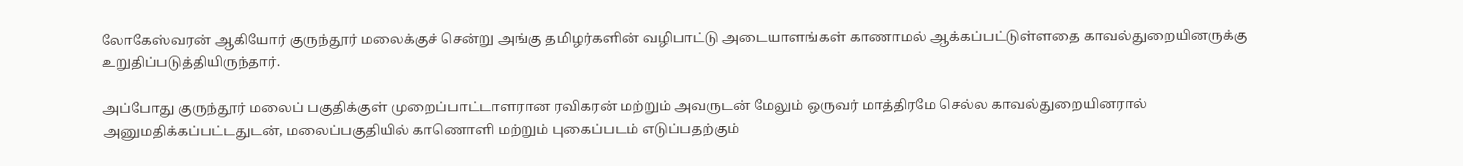லோகேஸ்வரன் ஆகியோர் குருந்தூர் மலைக்குச் சென்று அங்கு தமிழர்களின் வழிபாட்டு அடையாளங்கள் காணாமல் ஆக்கப்பட்டுள்ளதை காவல்துறையினருக்கு உறுதிப்படுத்தியிருந்தார்.

அப்போது குருந்தூர் மலைப் பகுதிக்குள் முறைப்பாட்டாளரான ரவிகரன் மற்றும் அவருடன் மேலும் ஒருவர் மாத்திரமே செல்ல காவல்துறையினரால் அனுமதிக்கப்பட்டதுடன், மலைப்பகுதியில் காணொளி மற்றும் புகைப்படம் எடுப்பதற்கும்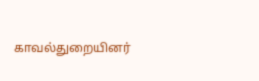காவல்துறையினர்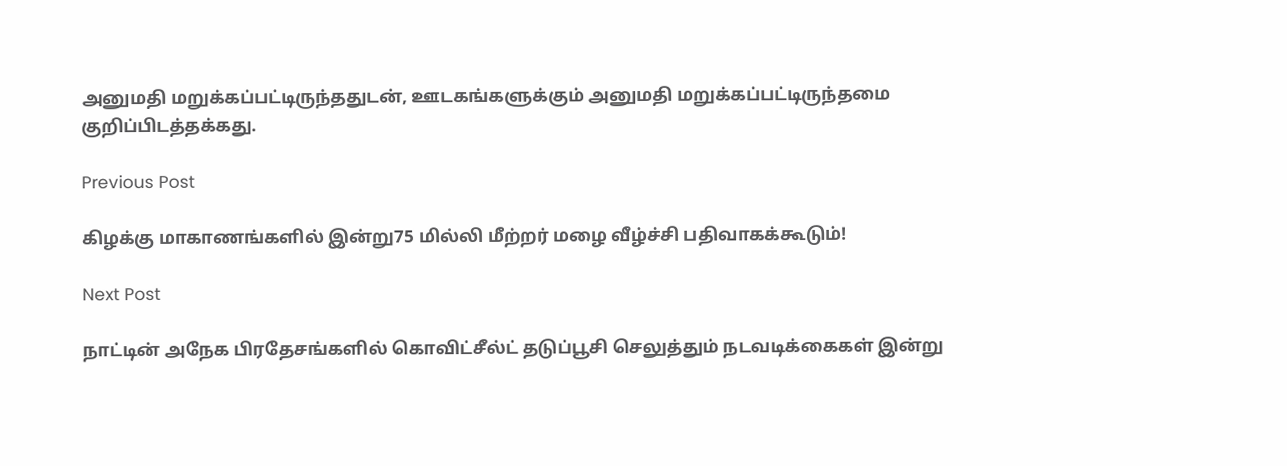அனுமதி மறுக்கப்பட்டிருந்ததுடன், ஊடகங்களுக்கும் அனுமதி மறுக்கப்பட்டிருந்தமை குறிப்பிடத்தக்கது.

Previous Post

கிழக்கு மாகாணங்களில் இன்று75 மில்லி மீற்றர் மழை வீழ்ச்சி பதிவாகக்கூடும்!

Next Post

நாட்டின் அநேக பிரதேசங்களில் கொவிட்சீல்ட் தடுப்பூசி செலுத்தும் நடவடிக்கைகள் இன்று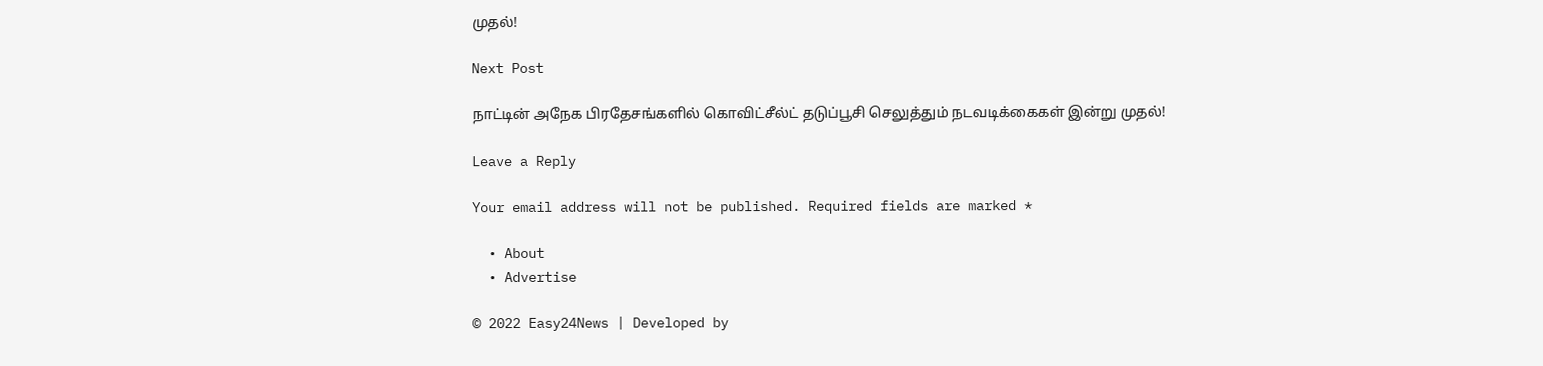முதல்!

Next Post

நாட்டின் அநேக பிரதேசங்களில் கொவிட்சீல்ட் தடுப்பூசி செலுத்தும் நடவடிக்கைகள் இன்று முதல்!

Leave a Reply

Your email address will not be published. Required fields are marked *

  • About
  • Advertise

© 2022 Easy24News | Developed by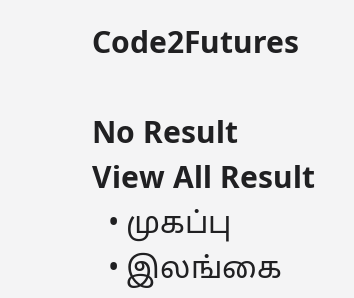Code2Futures

No Result
View All Result
  • முகப்பு
  • இலங்கை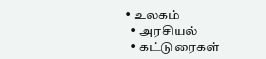• உலகம்
  • அரசியல்
  • கட்டுரைகள்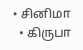• சினிமா
  • கிருபா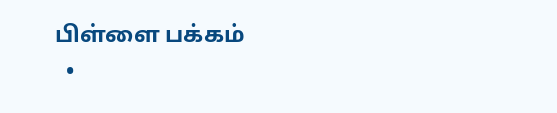பிள்ளை பக்கம்
  •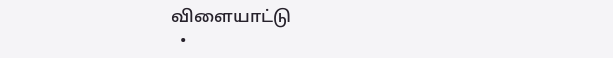விளையாட்டு
  •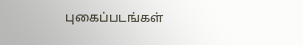புகைப்படங்கள்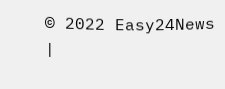© 2022 Easy24News |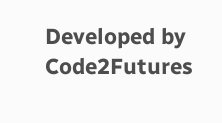Developed by Code2Futures